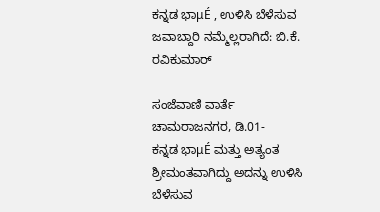ಕನ್ನಡ ಭಾμÉ , ಉಳಿಸಿ ಬೆಳೆಸುವ ಜವಾಬ್ದಾರಿ ನಮ್ಮೆಲ್ಲರಾಗಿದೆ: ಬಿ.ಕೆ. ರವಿಕುಮಾರ್

ಸಂಜೆವಾಣಿ ವಾರ್ತೆ
ಚಾಮರಾಜನಗರ, ಡಿ.01-
ಕನ್ನಡ ಭಾμÉ ಮತ್ತು ಅತ್ಯಂತ ಶ್ರೀಮಂತವಾಗಿದ್ದು ಅದನ್ನು ಉಳಿಸಿ ಬೆಳೆಸುವ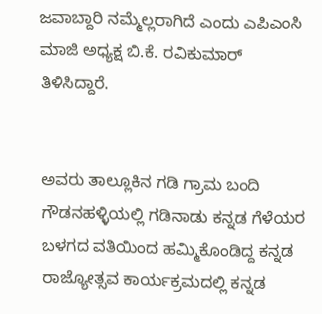ಜವಾಬ್ದಾರಿ ನಮ್ಮೆಲ್ಲರಾಗಿದೆ ಎಂದು ಎಪಿಎಂಸಿ ಮಾಜಿ ಅಧ್ಯಕ್ಷ ಬಿ.ಕೆ. ರವಿಕುಮಾರ್ ತಿಳಿಸಿದ್ದಾರೆ.


ಅವರು ತಾಲ್ಲೂಕಿನ ಗಡಿ ಗ್ರಾಮ ಬಂದಿ ಗೌಡನಹಳ್ಳಿಯಲ್ಲಿ ಗಡಿನಾಡು ಕನ್ನಡ ಗೆಳೆಯರ ಬಳಗದ ವತಿಯಿಂದ ಹಮ್ಮಿಕೊಂಡಿದ್ದ ಕನ್ನಡ ರಾಜ್ಯೋತ್ಸವ ಕಾರ್ಯಕ್ರಮದಲ್ಲಿ ಕನ್ನಡ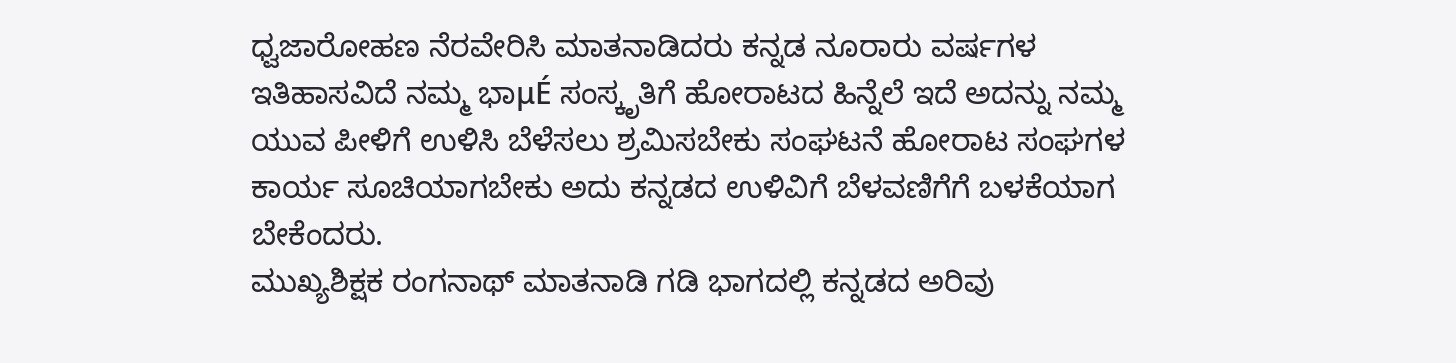ಧ್ವಜಾರೋಹಣ ನೆರವೇರಿಸಿ ಮಾತನಾಡಿದರು ಕನ್ನಡ ನೂರಾರು ವರ್ಷಗಳ ಇತಿಹಾಸವಿದೆ ನಮ್ಮ ಭಾμÉ ಸಂಸ್ಕೃತಿಗೆ ಹೋರಾಟದ ಹಿನ್ನೆಲೆ ಇದೆ ಅದನ್ನು ನಮ್ಮ ಯುವ ಪೀಳಿಗೆ ಉಳಿಸಿ ಬೆಳೆಸಲು ಶ್ರಮಿಸಬೇಕು ಸಂಘಟನೆ ಹೋರಾಟ ಸಂಘಗಳ ಕಾರ್ಯ ಸೂಚಿಯಾಗಬೇಕು ಅದು ಕನ್ನಡದ ಉಳಿವಿಗೆ ಬೆಳವಣಿಗೆಗೆ ಬಳಕೆಯಾಗ ಬೇಕೆಂದರು.
ಮುಖ್ಯಶಿಕ್ಷಕ ರಂಗನಾಥ್ ಮಾತನಾಡಿ ಗಡಿ ಭಾಗದಲ್ಲಿ ಕನ್ನಡದ ಅರಿವು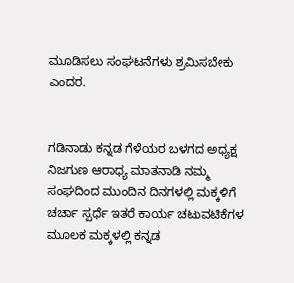ಮೂಡಿಸಲು ಸಂಘಟನೆಗಳು ಶ್ರಮಿಸಬೇಕು ಎಂದರ.


ಗಡಿನಾಡು ಕನ್ನಡ ಗೆಳೆಯರ ಬಳಗದ ಅಧ್ಯಕ್ಷ ನಿಜಗುಣ ಆರಾಧ್ಯ ಮಾತನಾಡಿ ನಮ್ಮ ಸಂಘದಿಂದ ಮುಂದಿನ ದಿನಗಳಲ್ಲಿ ಮಕ್ಕಳಿಗೆ ಚರ್ಚಾ ಸ್ಪರ್ಧೆ ಇತರೆ ಕಾರ್ಯ ಚಟುವಟಿಕೆಗಳ ಮೂಲಕ ಮಕ್ಕಳಲ್ಲಿ ಕನ್ನಡ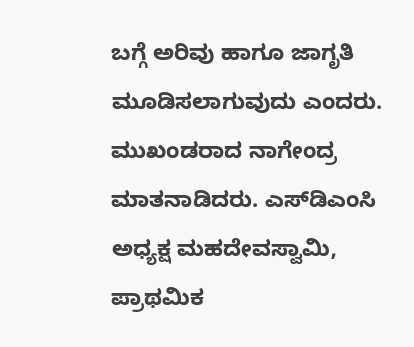ಬಗ್ಗೆ ಅರಿವು ಹಾಗೂ ಜಾಗೃತಿ ಮೂಡಿಸಲಾಗುವುದು ಎಂದರು.
ಮುಖಂಡರಾದ ನಾಗೇಂದ್ರ ಮಾತನಾಡಿದರು. ಎಸ್‍ಡಿಎಂಸಿ ಅಧ್ಯಕ್ಷ ಮಹದೇವಸ್ವಾಮಿ, ಪ್ರಾಥಮಿಕ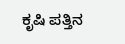ಕೃಷಿ ಪತ್ತಿನ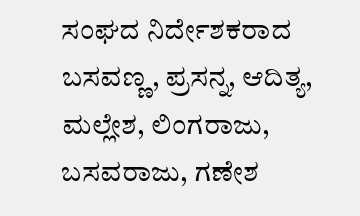ಸಂಘದ ನಿರ್ದೇಶಕರಾದ ಬಸವಣ್ಣ, ಪ್ರಸನ್ನ, ಆದಿತ್ಯ, ಮಲ್ಲೇಶ, ಲಿಂಗರಾಜು, ಬಸವರಾಜು, ಗಣೇಶ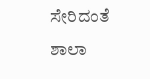ಸೇರಿದಂತೆ ಶಾಲಾ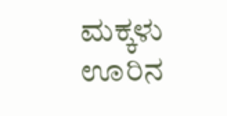ಮಕ್ಕಳು ಊರಿನ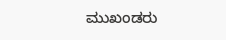ಮುಖಂಡರು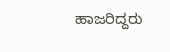ಹಾಜರಿದ್ದರು